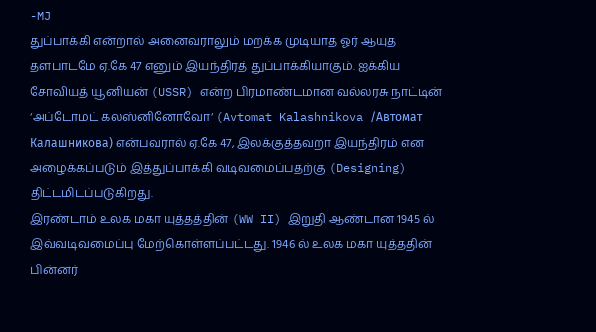-MJ
துப்பாக்கி என்றால் அனைவராலும் மறக்க முடியாத ஓர் ஆயுத தளபாடமே ஏ.கே 47 எனும் இயந்திரத் துப்பாக்கியாகும். ஐக்கிய சோவியத் யூனியன் (USSR) என்ற பிரமாண்டமான வல்லரசு நாட்டின் ‘அப்டோமட் கலஸ்னினோவோ‘ (Avtomat Kalashnikova /Автомат Калашникова) என்பவரால் ஏ.கே 47, இலக்குத்தவறா இயந்திரம் என அழைக்கப்படும் இத்துப்பாக்கி வடிவமைப்பதற்கு (Designing) திட்டமிடப்படுகிறது.
இரண்டாம் உலக மகா யுத்தத்தின் (WW II) இறுதி ஆண்டான 1945 ல் இவ்வடிவமைப்பு மேற்கொள்ளப்பட்டது. 1946 ல் உலக மகா யுத்ததின் பின்னர்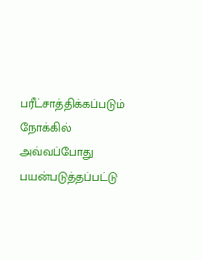பரீட்சாத்திக்கப்படும் நோக்கில் அவ்வப்போது பயன்படுத்தப்பட்டு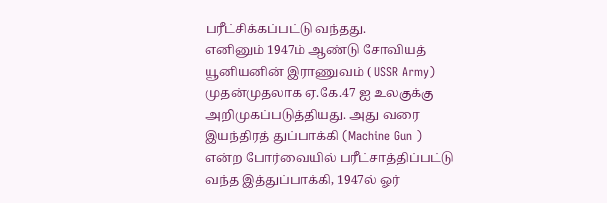பரீட்சிக்கப்பட்டு வந்தது.
எனினும் 1947ம் ஆண்டு சோவியத் யூனியனின் இராணுவம் ( USSR Army) முதன்முதலாக ஏ.கே.47 ஐ உலகுக்கு அறிமுகப்படுத்தியது. அது வரை இயந்திரத் துப்பாக்கி (Machine Gun ) என்ற போர்வையில் பரீட்சாத்திப்பட்டு வந்த இத்துப்பாக்கி, 1947ல் ஓர்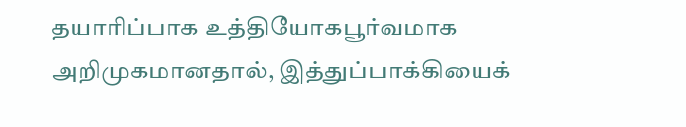தயாரிப்பாக உத்தியோகபூர்வமாக அறிமுகமானதால், இத்துப்பாக்கியைக்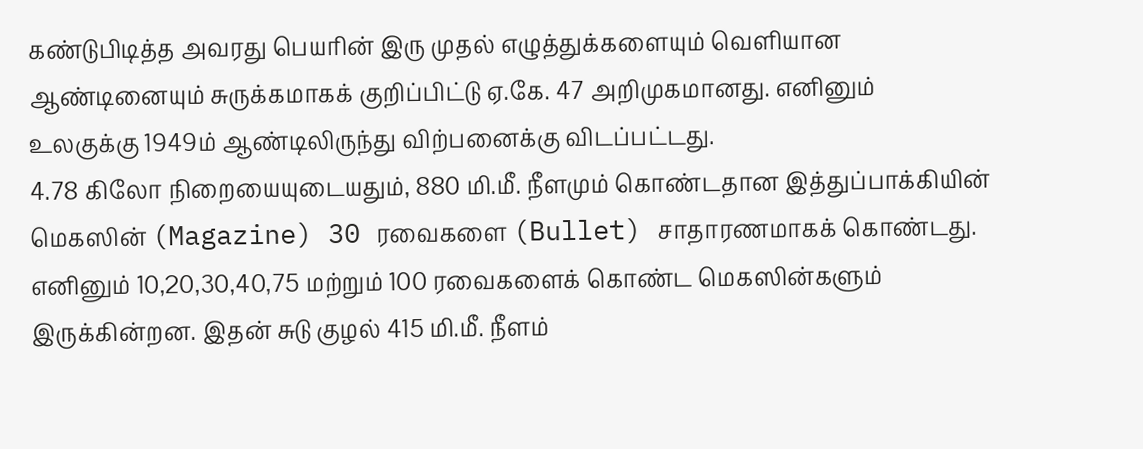கண்டுபிடித்த அவரது பெயரின் இரு முதல் எழுத்துக்களையும் வெளியான ஆண்டினையும் சுருக்கமாகக் குறிப்பிட்டு ஏ.கே. 47 அறிமுகமானது. எனினும் உலகுக்கு 1949ம் ஆண்டிலிருந்து விற்பனைக்கு விடப்பட்டது.
4.78 கிலோ நிறையையுடையதும், 880 மி.மீ. நீளமும் கொண்டதான இத்துப்பாக்கியின் மெகஸின் (Magazine) 30 ரவைகளை (Bullet) சாதாரணமாகக் கொண்டது. எனினும் 10,20,30,40,75 மற்றும் 100 ரவைகளைக் கொண்ட மெகஸின்களும் இருக்கின்றன. இதன் சுடு குழல் 415 மி.மீ. நீளம்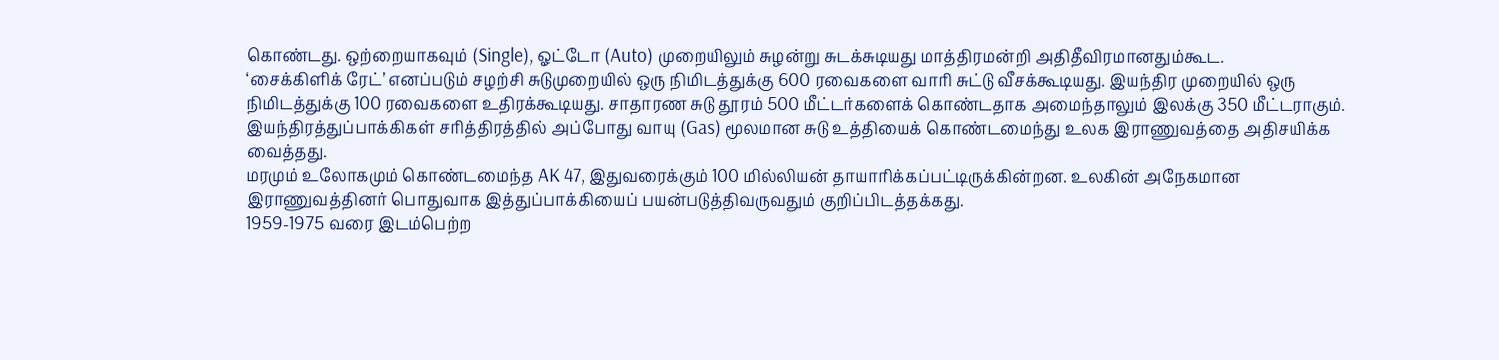கொண்டது. ஒற்றையாகவும் (Single), ஓட்டோ (Auto) முறையிலும் சுழன்று சுடக்சுடியது மாத்திரமன்றி அதிதீவிரமானதும்கூட.
‘சைக்கிளிக் ரேட்’ எனப்படும் சழற்சி சுடுமுறையில் ஒரு நிமிடத்துக்கு 600 ரவைகளை வாரி சுட்டு வீசக்கூடியது. இயந்திர முறையில் ஒரு நிமிடத்துக்கு 100 ரவைகளை உதிரக்கூடியது. சாதாரண சுடு தூரம் 500 மீட்டர்களைக் கொண்டதாக அமைந்தாலும் இலக்கு 350 மீட்டராகும். இயந்திரத்துப்பாக்கிகள் சரித்திரத்தில் அப்போது வாயு (Gas) மூலமான சுடு உத்தியைக் கொண்டமைந்து உலக இராணுவத்தை அதிசயிக்க வைத்தது.
மரமும் உலோகமும் கொண்டமைந்த AK 47, இதுவரைக்கும் 100 மில்லியன் தாயாரிக்கப்பட்டிருக்கின்றன. உலகின் அநேகமான இராணுவத்தினர் பொதுவாக இத்துப்பாக்கியைப் பயன்படுத்திவருவதும் குறிப்பிடத்தக்கது.
1959-1975 வரை இடம்பெற்ற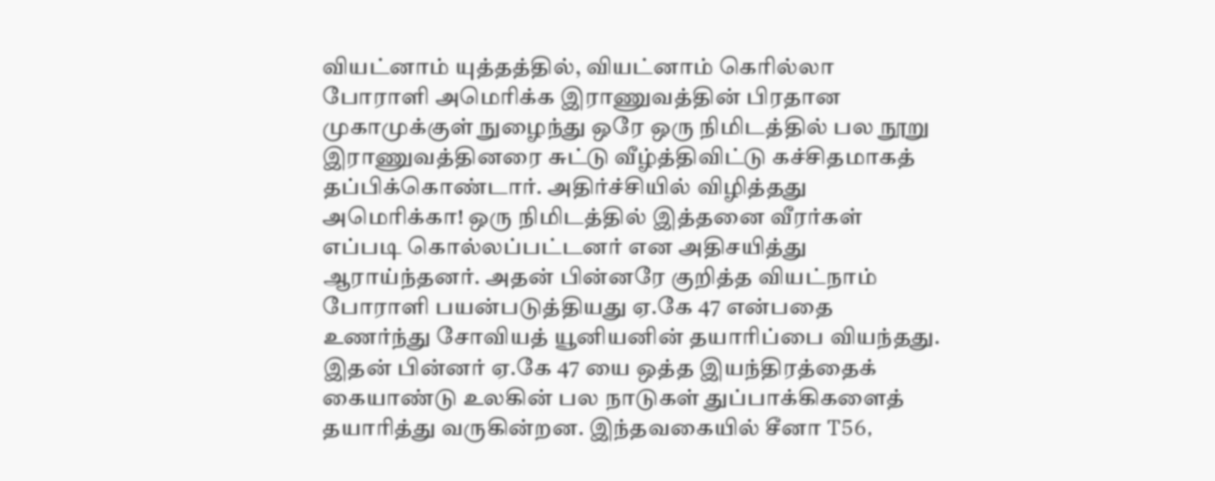வியட்னாம் யுத்தத்தில், வியட்னாம் கெரில்லா போராளி அமெரிக்க இராணுவத்தின் பிரதான முகாமுக்குள் நுழைந்து ஒரே ஒரு நிமிடத்தில் பல நூறு இராணுவத்தினரை சுட்டு வீழ்த்திவிட்டு கச்சிதமாகத் தப்பிக்கொண்டார். அதிர்ச்சியில் விழித்தது அமெரிக்கா! ஒரு நிமிடத்தில் இத்தனை வீரர்கள் எப்படி கொல்லப்பட்டனர் என அதிசயித்து ஆராய்ந்தனர். அதன் பின்னரே குறித்த வியட்நாம் போராளி பயன்படுத்தியது ஏ.கே 47 என்பதை உணர்ந்து சோவியத் யூனியனின் தயாரிப்பை வியந்தது.
இதன் பின்னர் ஏ.கே 47 யை ஒத்த இயந்திரத்தைக் கையாண்டு உலகின் பல நாடுகள் துப்பாக்கிகளைத் தயாரித்து வருகின்றன. இந்தவகையில் சீனா T56,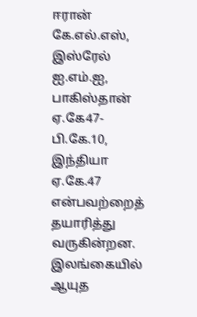ஈரான் கே.எல்.எஸ், இஸ்ரேல் ஐ.எம்.ஐ, பாகிஸ்தான் ஏ.கே47-பி.கே.10, இந்தியா ஏ.கே.47 என்பவற்றைத் தயாரித்து வருகின்றன.
இலங்கையில் ஆயுத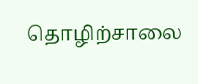தொழிற்சாலை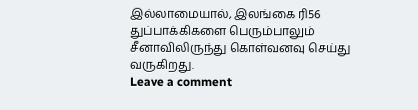இல்லாமையால், இலங்கை ரி56 துப்பாக்கிகளை பெரும்பாலும் சீனாவிலிருந்து கொள்வனவு செய்து வருகிறது.
Leave a comment